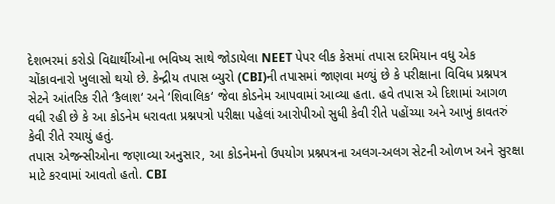દેશભરમાં કરોડો વિદ્યાર્થીઓના ભવિષ્ય સાથે જોડાયેલા NEET પેપર લીક કેસમાં તપાસ દરમિયાન વધુ એક ચોંકાવનારો ખુલાસો થયો છે. કેન્દ્રીય તપાસ બ્યુરો (CBI)ની તપાસમાં જાણવા મળ્યું છે કે પરીક્ષાના વિવિધ પ્રશ્નપત્ર સેટને આંતરિક રીતે ‘કૈલાશ‘ અને ‘શિવાલિક‘ જેવા કોડનેમ આપવામાં આવ્યા હતા. હવે તપાસ એ દિશામાં આગળ વધી રહી છે કે આ કોડનેમ ધરાવતા પ્રશ્નપત્રો પરીક્ષા પહેલાં આરોપીઓ સુધી કેવી રીતે પહોંચ્યા અને આખું કાવતરું કેવી રીતે રચાયું હતું.
તપાસ એજન્સીઓના જણાવ્યા અનુસાર, આ કોડનેમનો ઉપયોગ પ્રશ્નપત્રના અલગ-અલગ સેટની ઓળખ અને સુરક્ષા માટે કરવામાં આવતો હતો. CBI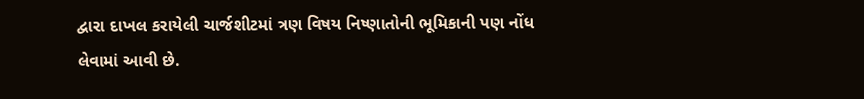દ્વારા દાખલ કરાયેલી ચાર્જશીટમાં ત્રણ વિષય નિષ્ણાતોની ભૂમિકાની પણ નોંધ લેવામાં આવી છે.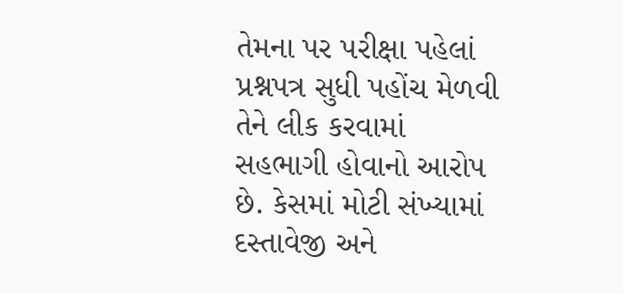તેમના પર પરીક્ષા પહેલાં પ્રશ્નપત્ર સુધી પહોંચ મેળવી તેને લીક કરવામાં સહભાગી હોવાનો આરોપ છે. કેસમાં મોટી સંખ્યામાં દસ્તાવેજી અને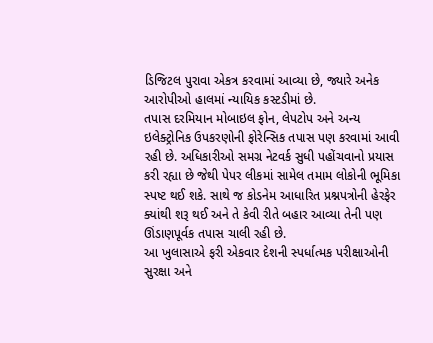ડિજિટલ પુરાવા એકત્ર કરવામાં આવ્યા છે, જ્યારે અનેક આરોપીઓ હાલમાં ન્યાયિક કસ્ટડીમાં છે.
તપાસ દરમિયાન મોબાઇલ ફોન, લેપટોપ અને અન્ય ઇલેક્ટ્રોનિક ઉપકરણોની ફોરેન્સિક તપાસ પણ કરવામાં આવી રહી છે. અધિકારીઓ સમગ્ર નેટવર્ક સુધી પહોંચવાનો પ્રયાસ કરી રહ્યા છે જેથી પેપર લીકમાં સામેલ તમામ લોકોની ભૂમિકા સ્પષ્ટ થઈ શકે. સાથે જ કોડનેમ આધારિત પ્રશ્નપત્રોની હેરફેર ક્યાંથી શરૂ થઈ અને તે કેવી રીતે બહાર આવ્યા તેની પણ ઊંડાણપૂર્વક તપાસ ચાલી રહી છે.
આ ખુલાસાએ ફરી એકવાર દેશની સ્પર્ધાત્મક પરીક્ષાઓની સુરક્ષા અને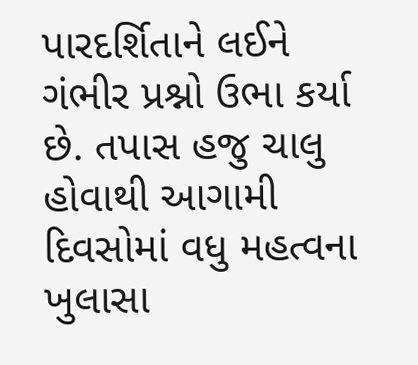પારદર્શિતાને લઈને ગંભીર પ્રશ્નો ઉભા કર્યા છે. તપાસ હજુ ચાલુ હોવાથી આગામી દિવસોમાં વધુ મહત્વના ખુલાસા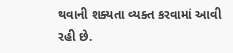થવાની શક્યતા વ્યક્ત કરવામાં આવી રહી છે.